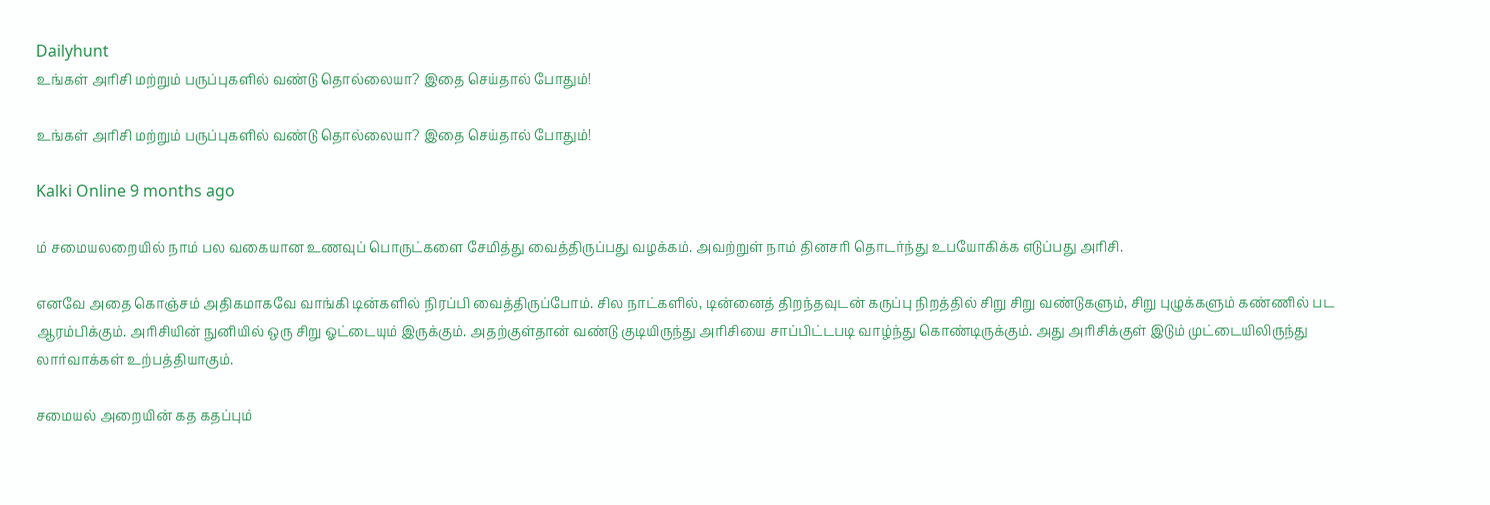Dailyhunt
உங்கள் அரிசி மற்றும் பருப்புகளில் வண்டு தொல்லையா? இதை செய்தால் போதும்!

உங்கள் அரிசி மற்றும் பருப்புகளில் வண்டு தொல்லையா? இதை செய்தால் போதும்!

Kalki Online 9 months ago

ம் சமையலறையில் நாம் பல வகையான உணவுப் பொருட்களை சேமித்து வைத்திருப்பது வழக்கம். அவற்றுள் நாம் தினசரி தொடர்ந்து உபயோகிக்க எடுப்பது அரிசி.

எனவே அதை கொஞ்சம் அதிகமாகவே வாங்கி டின்களில் நிரப்பி வைத்திருப்போம். சில நாட்களில், டின்னைத் திறந்தவுடன் கருப்பு நிறத்தில் சிறு சிறு வண்டுகளும், சிறு புழுக்களும் கண்ணில் பட ஆரம்பிக்கும். அரிசியின் நுனியில் ஒரு சிறு ஓட்டையும் இருக்கும். அதற்குள்தான் வண்டு குடியிருந்து அரிசியை சாப்பிட்டபடி வாழ்ந்து கொண்டிருக்கும். அது அரிசிக்குள் இடும் முட்டையிலிருந்து லார்வாக்கள் உற்பத்தியாகும்.

சமையல் அறையின் கத கதப்பும்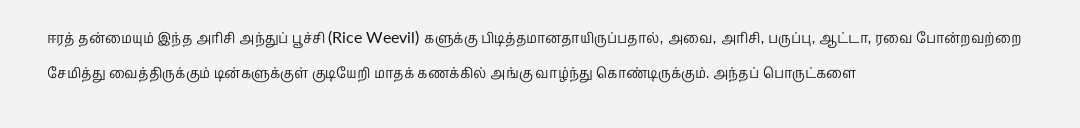ஈரத் தன்மையும் இந்த அரிசி அந்துப் பூச்சி (Rice Weevil) களுக்கு பிடித்தமானதாயிருப்பதால், அவை, அரிசி, பருப்பு, ஆட்டா, ரவை போன்றவற்றை சேமித்து வைத்திருக்கும் டின்களுக்குள் குடியேறி மாதக் கணக்கில் அங்கு வாழ்ந்து கொண்டிருக்கும். அந்தப் பொருட்களை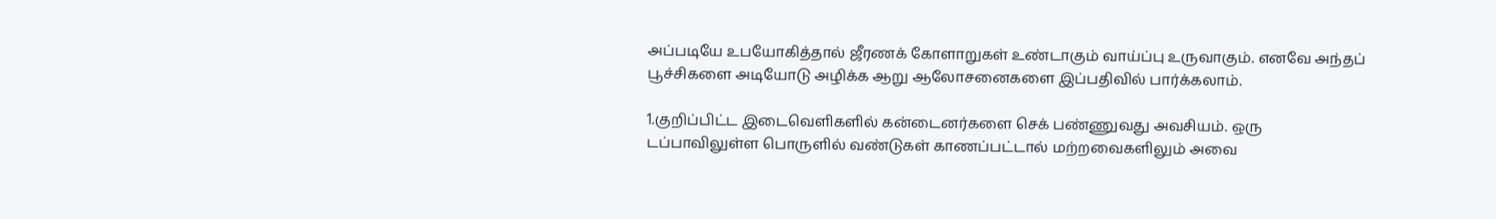அப்படியே உபயோகித்தால் ஜீரணக் கோளாறுகள் உண்டாகும் வாய்ப்பு உருவாகும். எனவே அந்தப் பூச்சிகளை அடியோடு அழிக்க ஆறு ஆலோசனைகளை இப்பதிவில் பார்க்கலாம்.

1.குறிப்பிட்ட இடைவெளிகளில் கன்டைனர்களை செக் பண்ணுவது அவசியம். ஒரு டப்பாவிலுள்ள பொருளில் வண்டுகள் காணப்பட்டால் மற்றவைகளிலும் அவை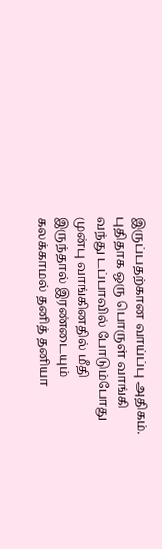இருப்பதற்கான வாய்ப்பு அதிகம். புதிதாக ஒரு பொருள் வாங்கி வந்து டப்பாவில் போடும்போது முன்பு வாங்கினதில் மீதி இருந்தால் இரண்டையும் கலக்காமல் தனித் தனியா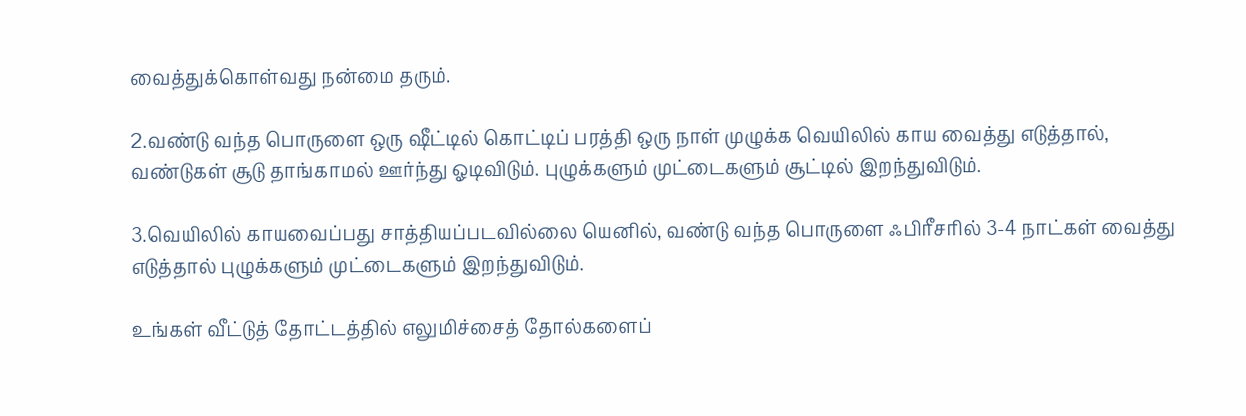வைத்துக்கொள்வது நன்மை தரும்.

2.வண்டு வந்த பொருளை ஒரு ஷீட்டில் கொட்டிப் பரத்தி ஒரு நாள் முழுக்க வெயிலில் காய வைத்து எடுத்தால், வண்டுகள் சூடு தாங்காமல் ஊர்ந்து ஓடிவிடும். புழுக்களும் முட்டைகளும் சூட்டில் இறந்துவிடும்.

3.வெயிலில் காயவைப்பது சாத்தியப்படவில்லை யெனில், வண்டு வந்த பொருளை ஃபிரீசரில் 3-4 நாட்கள் வைத்து எடுத்தால் புழுக்களும் முட்டைகளும் இறந்துவிடும்.

உங்கள் வீட்டுத் தோட்டத்தில் எலுமிச்சைத் தோல்களைப்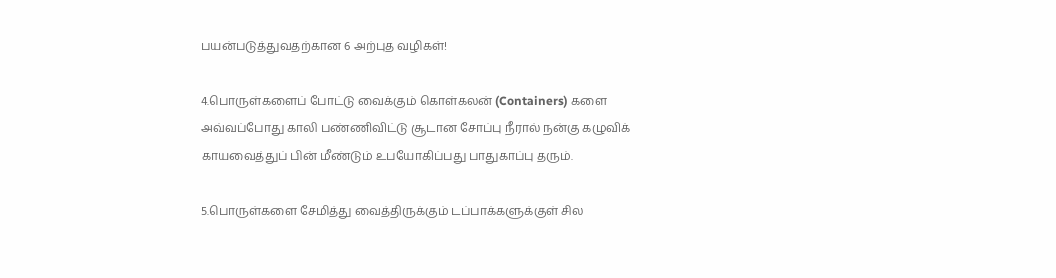பயன்படுத்துவதற்கான 6 அற்புத வழிகள்!

4.பொருள்களைப் போட்டு வைக்கும் கொள்கலன் (Containers) களை அவ்வப்போது காலி பண்ணிவிட்டு சூடான சோப்பு நீரால் நன்கு கழுவிக் காயவைத்துப் பின் மீண்டும் உபயோகிப்பது பாதுகாப்பு தரும்.

5.பொருள்களை சேமித்து வைத்திருக்கும் டப்பாக்களுக்குள் சில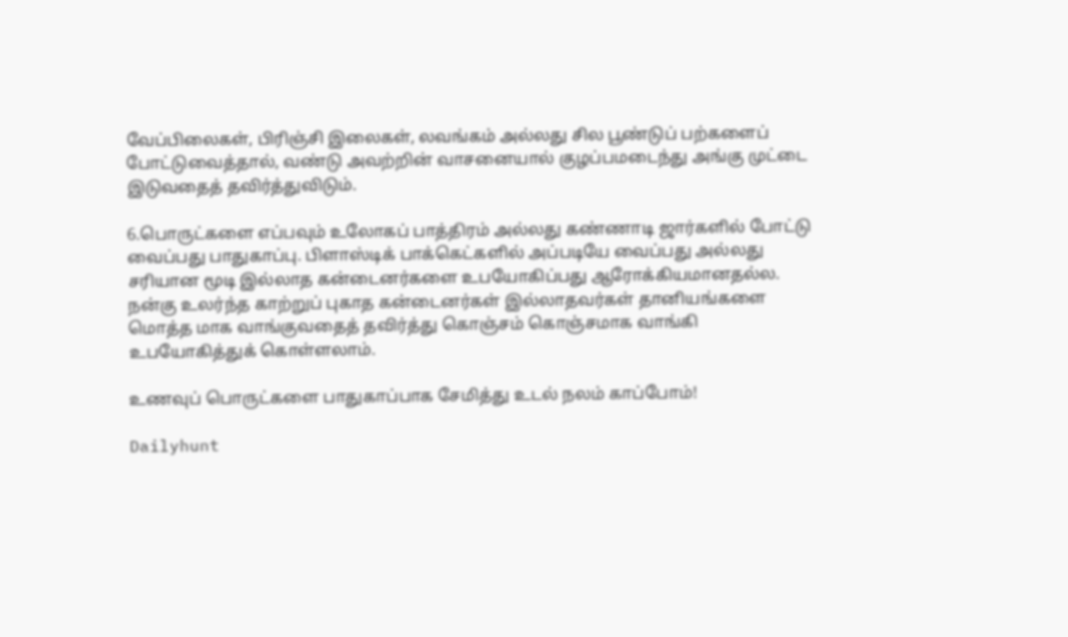வேப்பிலைகள், பிரிஞ்சி இலைகள், லவங்கம் அல்லது சில பூண்டுப் பற்களைப் போட்டுவைத்தால், வண்டு அவற்றின் வாசனையால் குழப்பமடைந்து அங்கு முட்டை இடுவதைத் தவிர்த்துவிடும்.

6.பொருட்களை எப்பவும் உலோகப் பாத்திரம் அல்லது கண்ணாடி ஜார்களில் போட்டு வைப்பது பாதுகாப்பு. பிளாஸ்டிக் பாக்கெட்களில் அப்படியே வைப்பது அல்லது சரியான மூடி இல்லாத கன்டைனர்களை உபயோகிப்பது ஆரோக்கியமானதல்ல. நன்கு உலர்ந்த காற்றுப் புகாத கன்டைனர்கள் இல்லாதவர்கள் தானியங்களை மொத்த மாக வாங்குவதைத் தவிர்த்து கொஞ்சம் கொஞ்சமாக வாங்கி உபயோகித்துக் கொள்ளலாம்.

உணவுப் பொருட்களை பாதுகாப்பாக சேமித்து உடல் நலம் காப்போம்!

Dailyhunt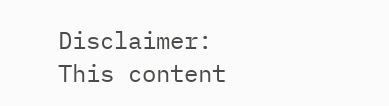Disclaimer: This content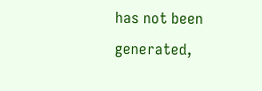has not been generated,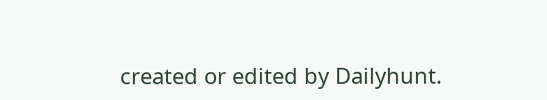created or edited by Dailyhunt.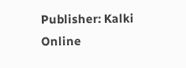Publisher: Kalki Online